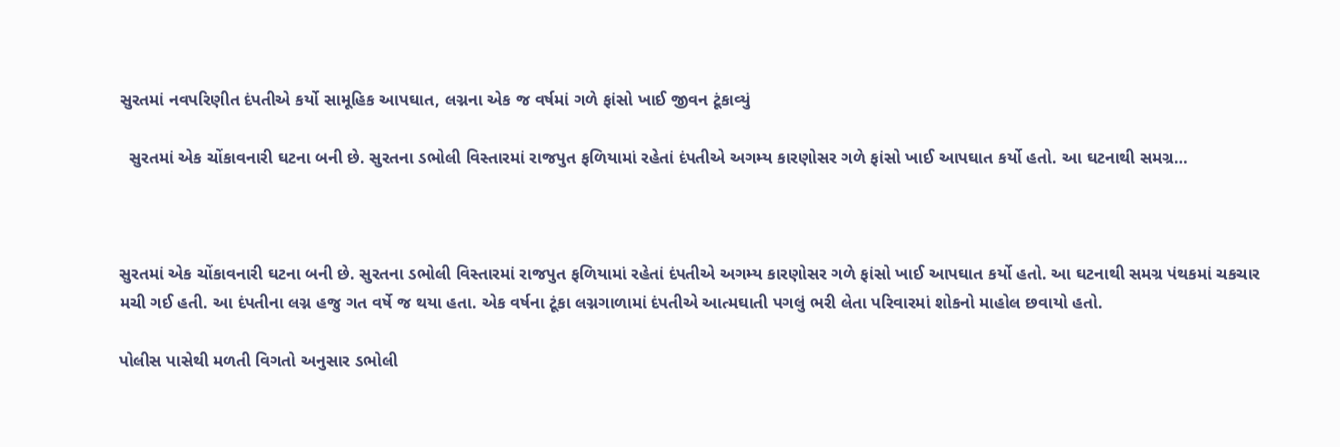સુરતમાં નવપરિણીત દંપતીએ કર્યો સામૂહિક આપઘાત, લગ્નના એક જ વર્ષમાં ગળે ફાંસો ખાઈ જીવન ટૂંકાવ્યું

  સુરતમાં એક ચોંકાવનારી ઘટના બની છે. સુરતના ડભોલી વિસ્તારમાં રાજપુત ફળિયામાં રહેતાં દંપતીએ અગમ્ય કારણોસર ગળે ફાંસો ખાઈ આપઘાત કર્યો હતો. આ ઘટનાથી સમગ્ર…



સુરતમાં એક ચોંકાવનારી ઘટના બની છે. સુરતના ડભોલી વિસ્તારમાં રાજપુત ફળિયામાં રહેતાં દંપતીએ અગમ્ય કારણોસર ગળે ફાંસો ખાઈ આપઘાત કર્યો હતો. આ ઘટનાથી સમગ્ર પંથકમાં ચકચાર મચી ગઈ હતી. આ દંપતીના લગ્ન હજુ ગત વર્ષે જ થયા હતા. એક વર્ષના ટૂંકા લગ્નગાળામાં દંપતીએ આત્મઘાતી પગલું ભરી લેતા પરિવારમાં શોકનો માહોલ છવાયો હતો.

પોલીસ પાસેથી મળતી વિગતો અનુસાર ડભોલી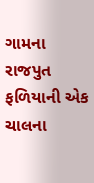ગામના રાજપુત ફળિયાની એક ચાલના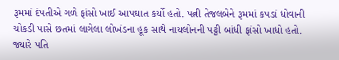રૂમમાં દંપતીએ ગળે ફાંસો ખાઈ આપઘાત કર્યો હતો. પત્ની તેજલબેને રૂમમાં કપડાં ધોવાની ચોકડી પાસે છતમાં લાગેલા લોખંડના હૂક સાથે નાયલોનની પટ્ટી બાંધી ફાંસો ખાધો હતો. જ્યારે પતિ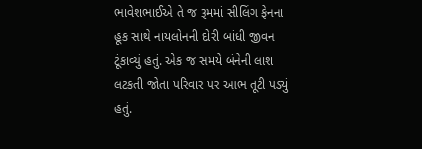ભાવેશભાઈએ તે જ રૂમમાં સીલિંગ ફેનના હૂક સાથે નાયલોનની દોરી બાંધી જીવન ટૂંકાવ્યું હતું. એક જ સમયે બંનેની લાશ લટકતી જોતા પરિવાર પર આભ તૂટી પડ્યું હતું.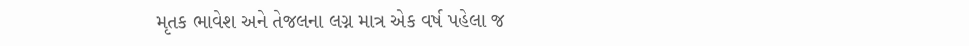મૃતક ભાવેશ અને તેજલના લગ્ન માત્ર એક વર્ષ પહેલા જ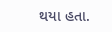થયા હતા.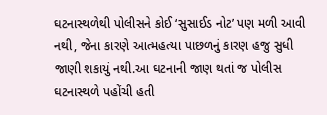ઘટનાસ્થળેથી પોલીસને કોઈ ‘સુસાઈડ નોટ’ પણ મળી આવી નથી, જેના કારણે આત્મહત્યા પાછળનું કારણ હજુ સુધી જાણી શકાયું નથી.આ ઘટનાની જાણ થતાં જ પોલીસ ઘટનાસ્થળે પહોંચી હતી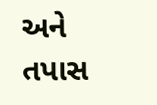અને તપાસ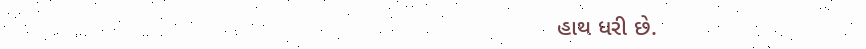હાથ ધરી છે.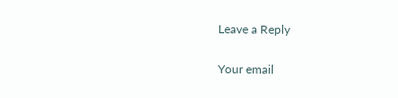Leave a Reply

Your email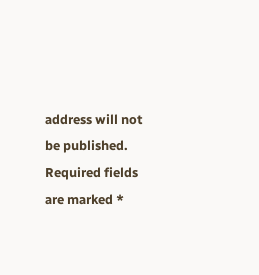address will not be published. Required fields are marked *